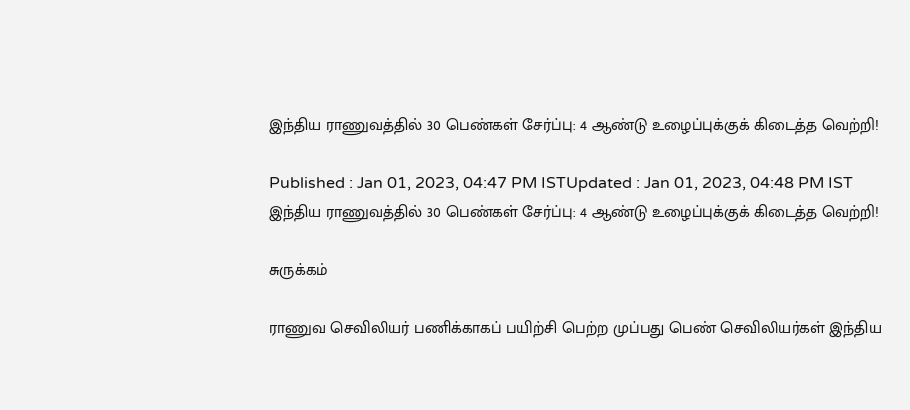இந்திய ராணுவத்தில் 30 பெண்கள் சேர்ப்பு: 4 ஆண்டு உழைப்புக்குக் கிடைத்த வெற்றி!

Published : Jan 01, 2023, 04:47 PM ISTUpdated : Jan 01, 2023, 04:48 PM IST
இந்திய ராணுவத்தில் 30 பெண்கள் சேர்ப்பு: 4 ஆண்டு உழைப்புக்குக் கிடைத்த வெற்றி!

சுருக்கம்

ராணுவ செவிலியர் பணிக்காகப் பயிற்சி பெற்ற முப்பது பெண் செவிலியர்கள் இந்திய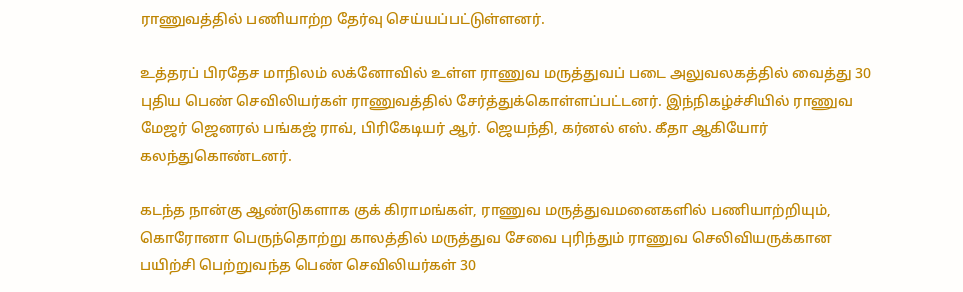ராணுவத்தில் பணியாற்ற தேர்வு செய்யப்பட்டுள்ளனர்.

உத்தரப் பிரதேச மாநிலம் லக்னோவில் உள்ள ராணுவ மருத்துவப் படை அலுவலகத்தில் வைத்து 30 புதிய பெண் செவிலியர்கள் ராணுவத்தில் சேர்த்துக்கொள்ளப்பட்டனர். இந்நிகழ்ச்சியில் ராணுவ மேஜர் ஜெனரல் பங்கஜ் ராவ், பிரிகேடியர் ஆர். ஜெயந்தி, கர்னல் எஸ். கீதா ஆகியோர் கலந்துகொண்டனர்.

கடந்த நான்கு ஆண்டுகளாக குக் கிராமங்கள், ராணுவ மருத்துவமனைகளில் பணியாற்றியும், கொரோனா பெருந்தொற்று காலத்தில் மருத்துவ சேவை புரிந்தும் ராணுவ செலிவியருக்கான பயிற்சி பெற்றுவந்த பெண் செவிலியர்கள் 30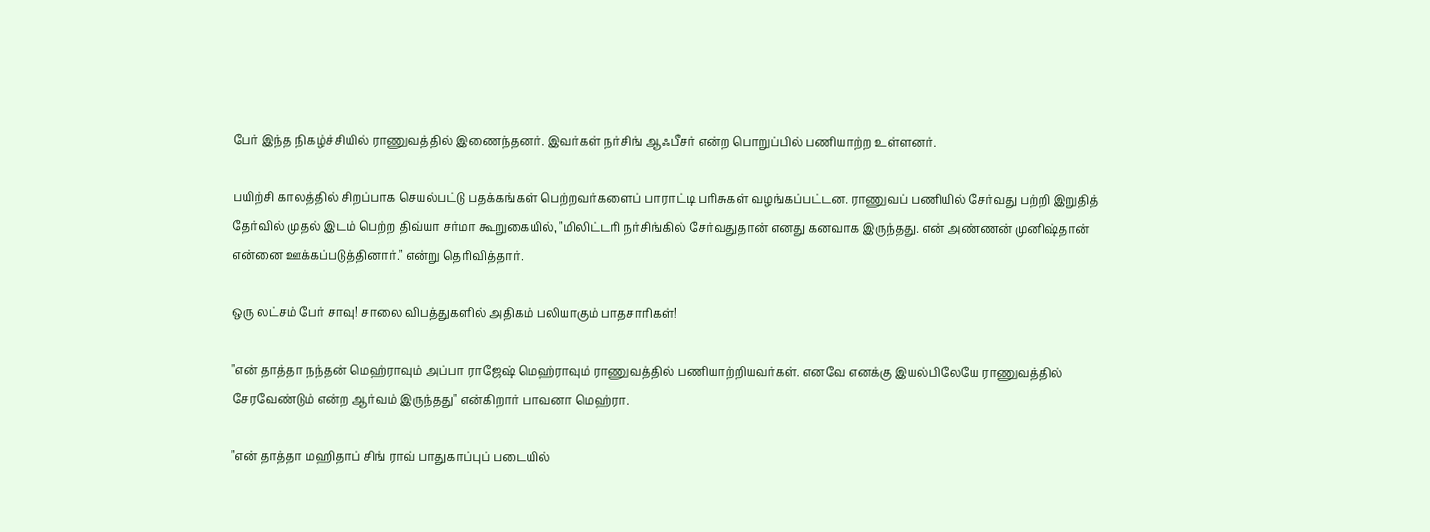பேர் இந்த நிகழ்ச்சியில் ராணுவத்தில் இணைந்தனர். இவர்கள் நர்சிங் ஆஃபீசர் என்ற பொறுப்பில் பணியாற்ற உள்ளனர்.

பயிற்சி காலத்தில் சிறப்பாக செயல்பட்டு பதக்கங்கள் பெற்றவர்களைப் பாராட்டி பரிசுகள் வழங்கப்பட்டன. ராணுவப் பணியில் சேர்வது பற்றி இறுதித் தேர்வில் முதல் இடம் பெற்ற திவ்யா சர்மா கூறுகையில், "மிலிட்டரி நர்சிங்கில் சேர்வதுதான் எனது கனவாக இருந்தது. என் அண்ணன் முனிஷ்தான் என்னை ஊக்கப்படுத்தினார்." என்று தெரிவித்தார்.

ஒரு லட்சம் பேர் சாவு! சாலை விபத்துகளில் அதிகம் பலியாகும் பாதசாரிகள்!

"என் தாத்தா நந்தன் மெஹ்ராவும் அப்பா ராஜேஷ் மெஹ்ராவும் ராணுவத்தில் பணியாற்றியவர்கள். எனவே எனக்கு இயல்பிலேயே ராணுவத்தில் சேரவேண்டும் என்ற ஆர்வம் இருந்தது" என்கிறார் பாவனா மெஹ்ரா.

"என் தாத்தா மஹிதாப் சிங் ராவ் பாதுகாப்புப் படையில்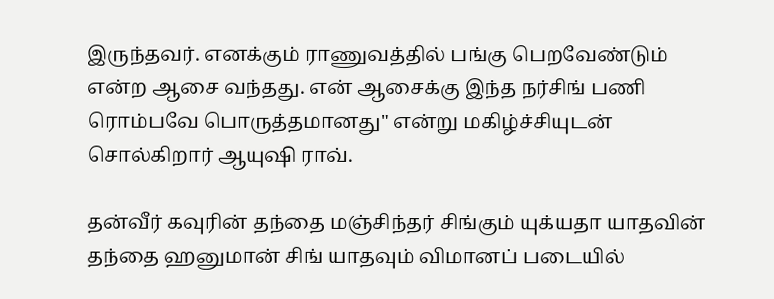இருந்தவர். எனக்கும் ராணுவத்தில் பங்கு பெறவேண்டும் என்ற ஆசை வந்தது. என் ஆசைக்கு இந்த நர்சிங் பணி ரொம்பவே பொருத்தமானது" என்று மகிழ்ச்சியுடன் சொல்கிறார் ஆயுஷி ராவ்.

தன்வீர் கவுரின் தந்தை மஞ்சிந்தர் சிங்கும் யுக்யதா யாதவின் தந்தை ஹனுமான் சிங் யாதவும் விமானப் படையில்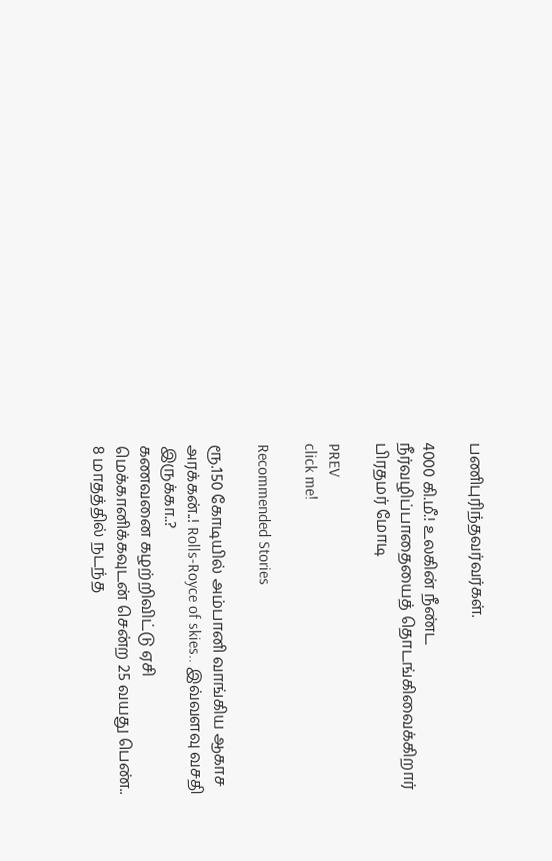பணிபுரிந்தவர்வர்கள்.

4000 கி.மீ.! உலகின் நீண்ட நீர்வழிப்பாதையைத் தொடங்கிவைக்கிறார் பிரதமர் மோடி

PREV
click me!

Recommended Stories

ரூ.150 கோடியில் அம்பானி வாங்கிய ஆகாச அரக்கன்..! Rolls-Royce of skies.. இவ்வளவு வசதி இருக்கா..?
கணவனை கழற்றிவிட்டு ஏசி மெக்கானிக்கவுடன் சென்ற 25 வயது பெண்.. 8 மாதத்தில் நடந்த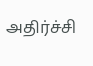அதிர்ச்சி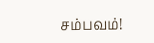சம்பவம்!